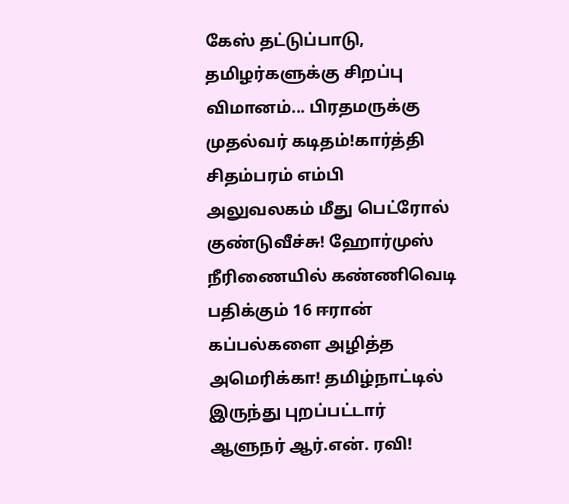கேஸ் தட்டுப்பாடு, தமிழர்களுக்கு சிறப்பு விமானம்... பிரதமருக்கு முதல்வர் கடிதம்!கார்த்தி சிதம்பரம் எம்பி அலுவலகம் மீது பெட்ரோல் குண்டுவீச்சு! ஹோர்முஸ் நீரிணையில் கண்ணிவெடி பதிக்கும் 16 ஈரான் கப்பல்களை அழித்த அமெரிக்கா! தமிழ்நாட்டில் இருந்து புறப்பட்டார் ஆளுநர் ஆர்.என். ரவி!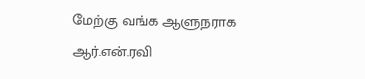மேற்கு வங்க ஆளுநராக ஆர்.என்.ரவி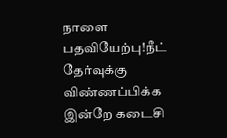நாளை பதவியேற்பு!நீட் தேர்வுக்கு விண்ணப்பிக்க இன்றே கடைசி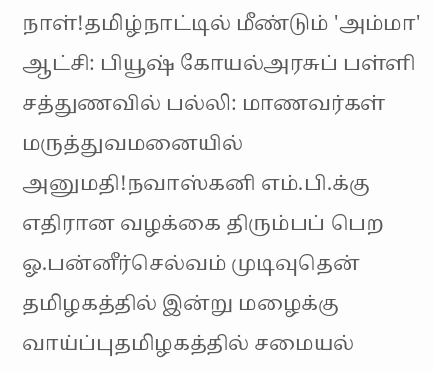நாள்!தமிழ்நாட்டில் மீண்டும் 'அம்மா' ஆட்சி: பியூஷ் கோயல்அரசுப் பள்ளி சத்துணவில் பல்லி: மாணவர்கள் மருத்துவமனையில் அனுமதி!நவாஸ்கனி எம்.பி.க்கு எதிரான வழக்கை திரும்பப் பெற ஓ.பன்னீர்செல்வம் முடிவுதென் தமிழகத்தில் இன்று மழைக்கு வாய்ப்புதமிழகத்தில் சமையல்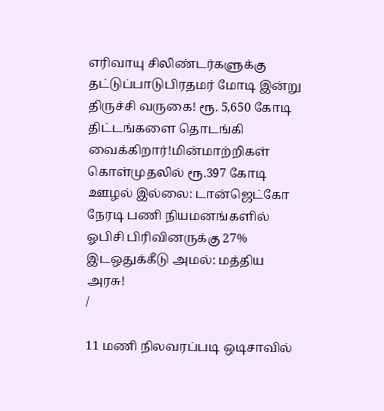எரிவாயு சிலிண்டர்களுக்கு தட்டுப்பாடுபிரதமர் மோடி இன்று திருச்சி வருகை! ரூ. 5,650 கோடி திட்டங்களை தொடங்கி வைக்கிறார்!மின்மாற்றிகள் கொள்முதலில் ரூ.397 கோடி ஊழல் இல்லை: டான்ஜெட்கோ நேரடி பணி நியமனங்களில் ஓபிசி பிரிவினருக்கு 27% இடஒதுக்கீடு அமல்: மத்திய அரசு!
/

11 மணி நிலவரப்படி ஒடிசாவில்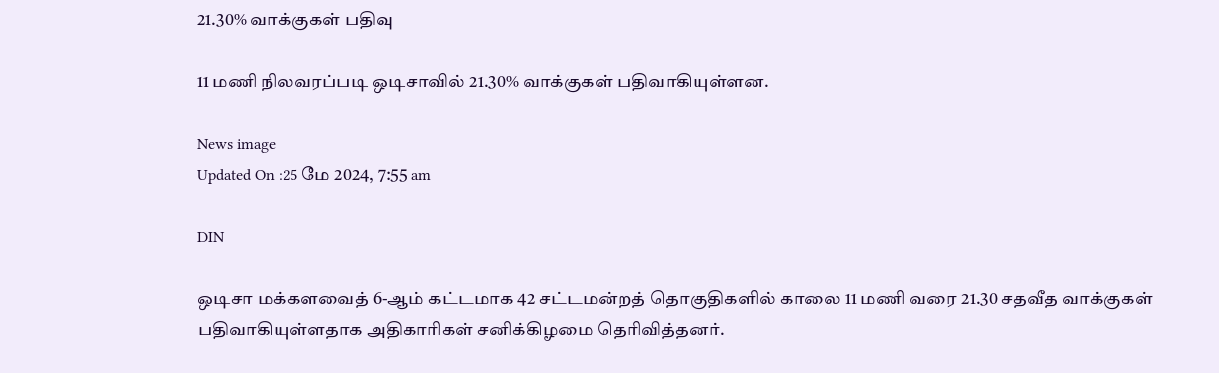21.30% வாக்குகள் பதிவு

11 மணி நிலவரப்படி ஒடிசாவில் 21.30% வாக்குகள் பதிவாகியுள்ளன.

News image
Updated On :25 மே 2024, 7:55 am

DIN

ஒடிசா மக்களவைத் 6-ஆம் கட்டமாக 42 சட்டமன்றத் தொகுதிகளில் காலை 11 மணி வரை 21.30 சதவீத வாக்குகள் பதிவாகியுள்ளதாக அதிகாரிகள் சனிக்கிழமை தெரிவித்தனர்.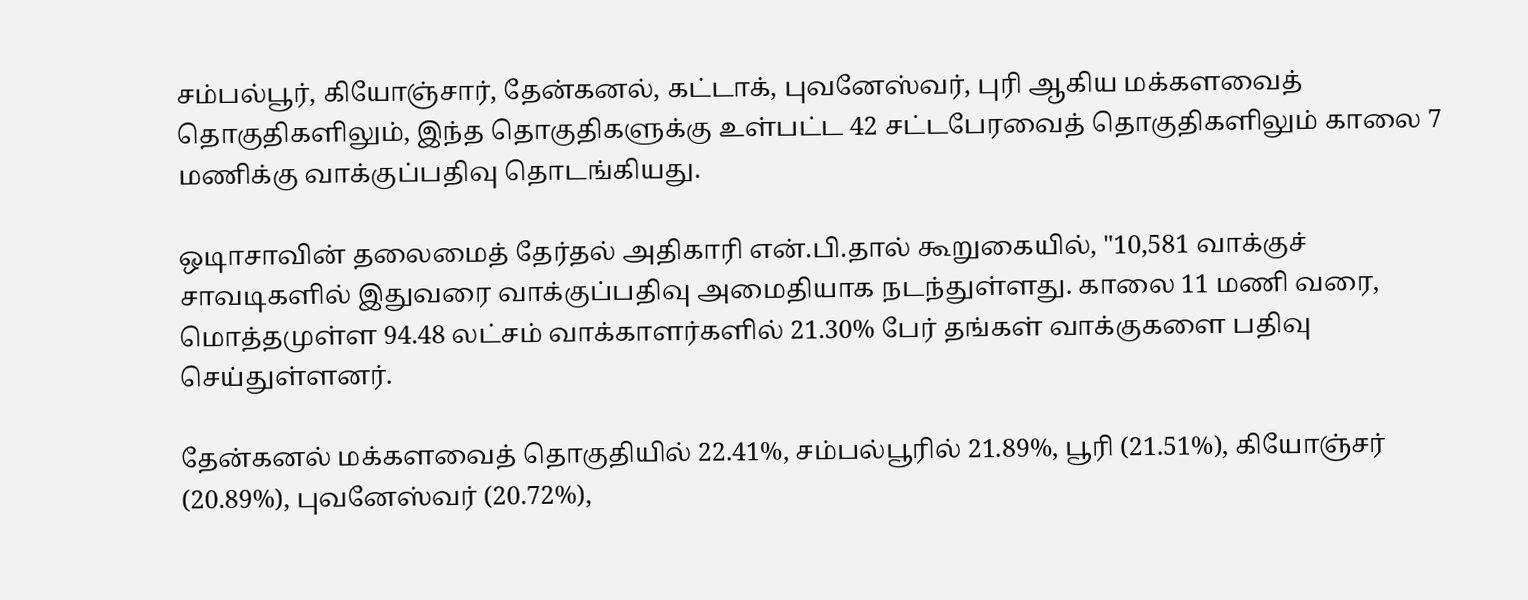சம்பல்பூர், கியோஞ்சார், தேன்கனல், கட்டாக், புவனேஸ்வர், புரி ஆகிய மக்களவைத் தொகுதிகளிலும், இந்த தொகுதிகளுக்கு உள்பட்ட 42 சட்டபேரவைத் தொகுதிகளிலும் காலை 7 மணிக்கு வாக்குப்பதிவு தொடங்கியது.

ஒடிாசாவின் தலைமைத் தேர்தல் அதிகாரி என்.பி.தால் கூறுகையில், "10,581 வாக்குச் சாவடிகளில் இதுவரை வாக்குப்பதிவு அமைதியாக நடந்துள்ளது. காலை 11 மணி வரை, மொத்தமுள்ள 94.48 லட்சம் வாக்காளர்களில் 21.30% பேர் தங்கள் வாக்குகளை பதிவு செய்துள்ளனர்.

தேன்கனல் மக்களவைத் தொகுதியில் 22.41%, சம்பல்பூரில் 21.89%, பூரி (21.51%), கியோஞ்சர் (20.89%), புவனேஸ்வர் (20.72%),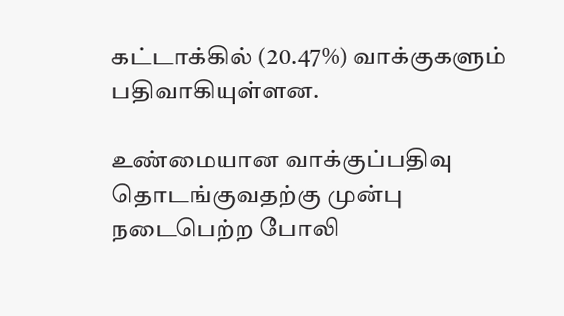கட்டாக்கில் (20.47%) வாக்குகளும் பதிவாகியுள்ளன.

உண்மையான வாக்குப்பதிவு தொடங்குவதற்கு முன்பு நடைபெற்ற போலி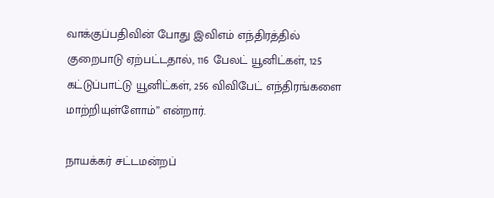வாக்குப்பதிவின் போது இவிஎம் எந்திரத்தில் குறைபாடு ஏற்பட்டதால், 116 பேலட் யூனிட்கள், 125 கட்டுப்பாட்டு யூனிட்கள், 256 விவிபேட் எந்திரங்களை மாற்றியுள்ளோம்” என்றார்.

நாயக்கர் சட்டமன்றப்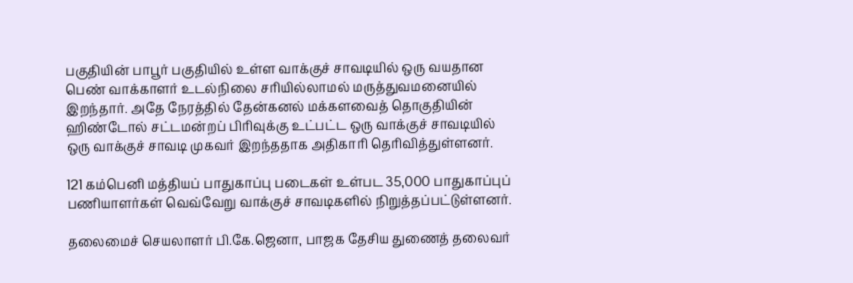பகுதியின் பாபூர் பகுதியில் உள்ள வாக்குச் சாவடியில் ஒரு வயதான பெண் வாக்காளர் உடல்நிலை சரியில்லாமல் மருத்துவமனையில் இறந்தார். அதே நேரத்தில் தேன்கனல் மக்களவைத் தொகுதியின் ஹிண்டோல் சட்டமன்றப் பிரிவுக்கு உட்பட்ட ஒரு வாக்குச் சாவடியில் ஒரு வாக்குச் சாவடி முகவர் இறந்ததாக அதிகாரி தெரிவித்துள்ளனர்.

121 கம்பெனி மத்தியப் பாதுகாப்பு படைகள் உள்பட 35,000 பாதுகாப்புப் பணியாளர்கள் வெவ்வேறு வாக்குச் சாவடிகளில் நிறுத்தப்பட்டுள்ளனர்.

தலைமைச் செயலாளர் பி.கே.ஜெனா, பாஜக தேசிய துணைத் தலைவர்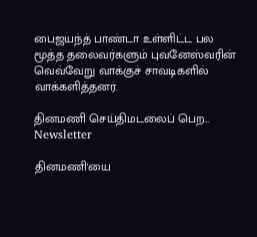பைஜயந்த் பாண்டா உள்ளிட்ட பல மூத்த தலைவர்களும் புவனேஸ்வரின் வெவ்வேறு வாக்குச் சாவடிகளில் வாக்களித்தனர்.

தினமணி செய்திமடலைப் பெற... Newsletter

தினமணி'யை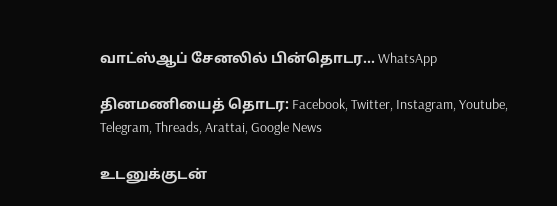வாட்ஸ்ஆப் சேனலில் பின்தொடர... WhatsApp

தினமணியைத் தொடர: Facebook, Twitter, Instagram, Youtube, Telegram, Threads, Arattai, Google News

உடனுக்குடன்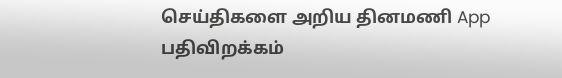செய்திகளை அறிய தினமணி App பதிவிறக்கம்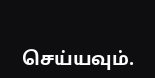செய்யவும்.